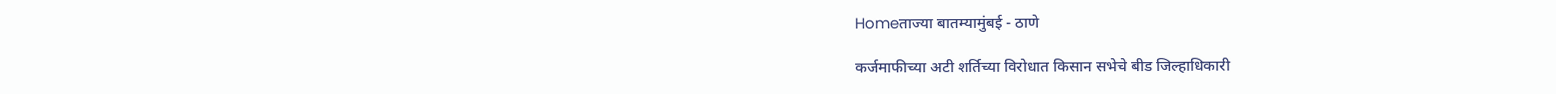Homeताज्या बातम्यामुंबई - ठाणे

कर्जमाफीच्या अटी शर्तिच्या विरोधात किसान सभेचे बीड जिल्हाधिकारी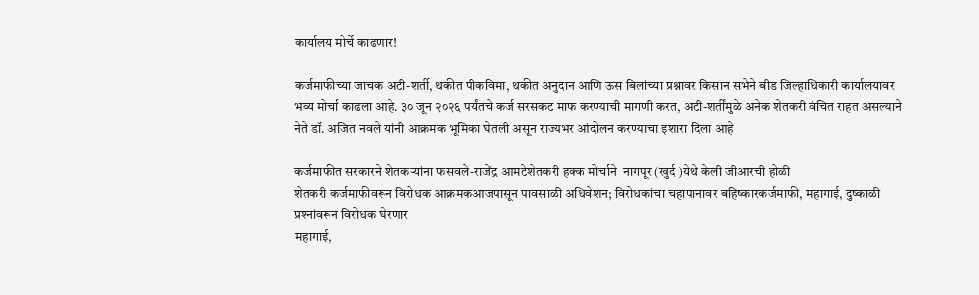कार्यालय मोर्चे काढणार!

कर्जमाफीच्या जाचक अटी-शर्ती, थकीत पीकविमा, थकीत अनुदान आणि ऊस बिलांच्या प्रश्नावर किसान सभेने बीड जिल्हाधिकारी कार्यालयावर भव्य मोर्चा काढला आहे. ३० जून २०२६ पर्यंतचे कर्ज सरसकट माफ करण्याची मागणी करत, अटी-शर्तींमुळे अनेक शेतकरी वंचित राहत असल्याने नेते डॉ. अजित नवले यांनी आक्रमक भूमिका घेतली असून राज्यभर आंदोलन करण्याचा इशारा दिला आहे

कर्जमाफीत सरकारने शेतकर्‍यांना फसवले-राजेंद्र आमटेशेतकरी हक्क मोर्चाने  नागपूर (खुर्द )येथे केली जीआरची होळी
शेतकरी कर्जमाफीवरून विरोधक आक्रमकआजपासून पावसाळी अधिवेशन; विरोधकांचा चहापानावर बहिष्कारकर्जमाफी, महागाई, दुष्काळी प्रश्‍नांवरून विरोधक घेरणार
महागाई,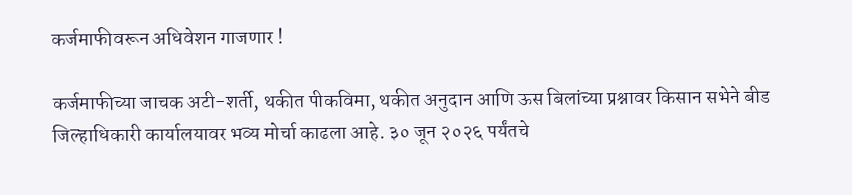कर्जमाफीवरून अधिवेशन गाजणार !

कर्जमाफीच्या जाचक अटी-शर्ती, थकीत पीकविमा, थकीत अनुदान आणि ऊस बिलांच्या प्रश्नावर किसान सभेने बीड जिल्हाधिकारी कार्यालयावर भव्य मोर्चा काढला आहे. ३० जून २०२६ पर्यंतचे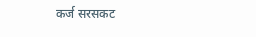कर्ज सरसकट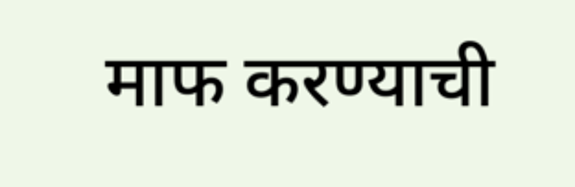माफ करण्याची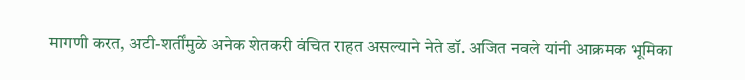मागणी करत, अटी-शर्तींमुळे अनेक शेतकरी वंचित राहत असल्याने नेते डॉ. अजित नवले यांनी आक्रमक भूमिका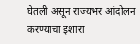घेतली असून राज्यभर आंदोलन करण्याचा इशारा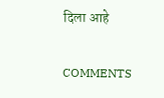दिला आहे

COMMENTS